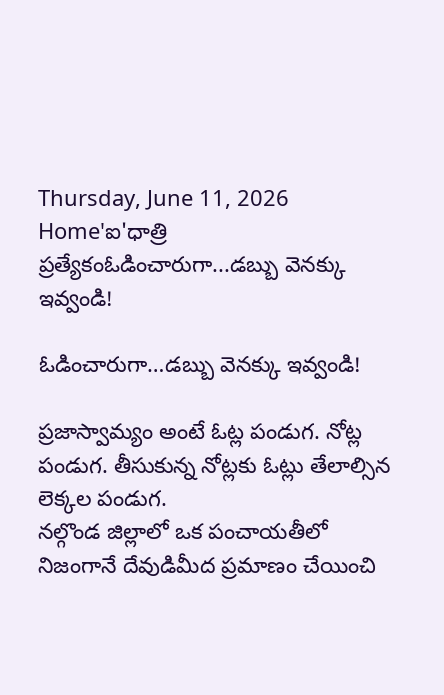Thursday, June 11, 2026
Home'ఐ'ధాత్రి ప్రత్యేకంఓడించారుగా...డబ్బు వెనక్కు ఇవ్వండి!

ఓడించారుగా…డబ్బు వెనక్కు ఇవ్వండి!

ప్రజాస్వామ్యం అంటే ఓట్ల పండుగ. నోట్ల పండుగ. తీసుకున్న నోట్లకు ఓట్లు తేలాల్సిన లెక్కల పండుగ.
నల్గొండ జిల్లాలో ఒక పంచాయతీలో నిజంగానే దేవుడిమీద ప్రమాణం చేయించి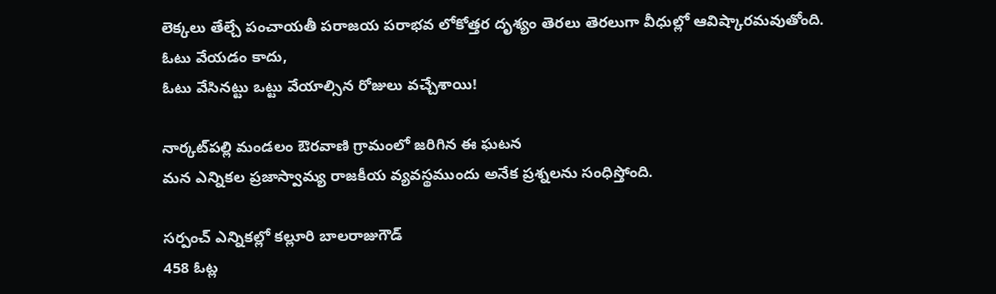లెక్కలు తేల్చే పంచాయతీ పరాజయ పరాభవ లోకోత్తర దృశ్యం తెరలు తెరలుగా వీధుల్లో ఆవిష్కారమవుతోంది.
ఓటు వేయడం కాదు,
ఓటు వేసినట్టు ఒట్టు వేయాల్సిన రోజులు వచ్చేశాయి!

నార్కట్‌పల్లి మండలం ఔరవాణి గ్రామంలో జరిగిన ఈ ఘటన
మన ఎన్నికల ప్రజాస్వామ్య రాజకీయ వ్యవస్థముందు అనేక ప్రశ్నలను సంధిస్తోంది.

సర్పంచ్ ఎన్నికల్లో కల్లూరి బాలరాజుగౌడ్
458 ఓట్ల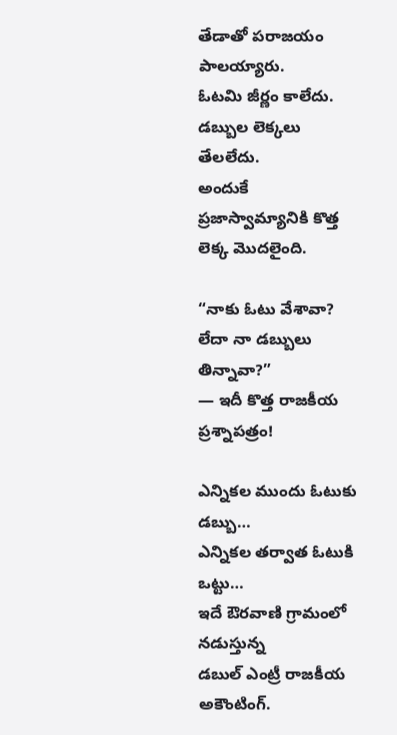తేడాతో పరాజయం పాలయ్యారు.
ఓటమి జీర్ణం కాలేదు.
డబ్బుల లెక్కలు తేలలేదు.
అందుకే ప్రజాస్వామ్యానికి కొత్త లెక్క మొదలైంది.

“నాకు ఓటు వేశావా?
లేదా నా డబ్బులు తిన్నావా?”
— ఇదీ కొత్త రాజకీయ ప్రశ్నాపత్రం!

ఎన్నికల ముందు ఓటుకు డబ్బు…
ఎన్నికల తర్వాత ఓటుకి ఒట్టు…
ఇదే ఔరవాణి గ్రామంలో నడుస్తున్న
డబుల్ ఎంట్రీ రాజకీయ అకౌంటింగ్.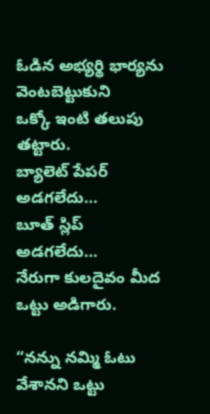ఓడిన అభ్యర్థి భార్యను వెంటబెట్టుకుని
ఒక్కో ఇంటి తలుపు తట్టారు.
బ్యాలెట్ పేపర్ అడగలేదు…
బూత్ స్లిప్ అడగలేదు…
నేరుగా కులదైవం మీద ఒట్టు అడిగారు.

“నన్ను నమ్మి ఓటు వేశానని ఒట్టు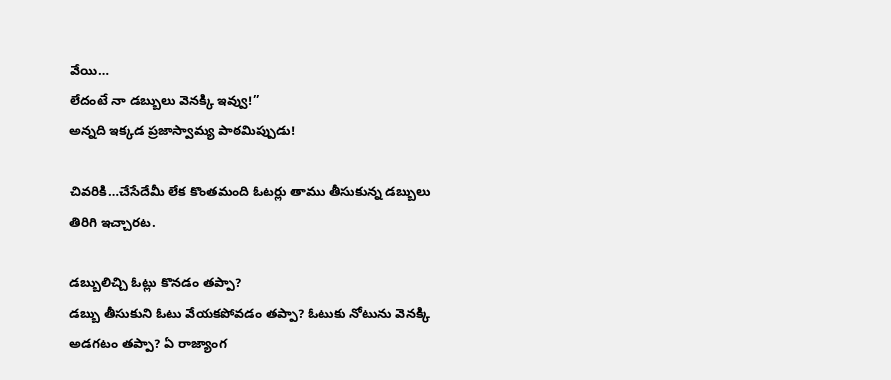వేయి…
లేదంటే నా డబ్బులు వెనక్కి ఇవ్వు!”
అన్నది ఇక్కడ ప్రజాస్వామ్య పాఠమిప్పుడు!

చివరికి…చేసేదేమీ లేక కొంతమంది ఓటర్లు తాము తీసుకున్న డబ్బులు తిరిగి ఇచ్చారట.

డబ్బులిచ్చి ఓట్లు కొనడం తప్పా?
డబ్బు తీసుకుని ఓటు వేయకపోవడం తప్పా? ఓటుకు నోటును వెనక్కి అడగటం తప్పా? ఏ రాజ్యాంగ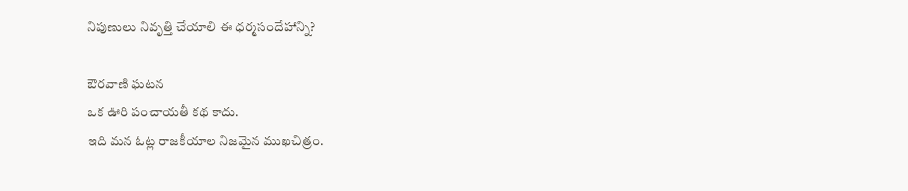నిపుణులు నివృత్తి చేయాలి ఈ ధర్మసందేహాన్ని?

ఔరవాణి ఘటన
ఒక ఊరి పంచాయతీ కథ కాదు.
ఇది మన ఓట్ల రాజకీయాల నిజమైన ముఖచిత్రం.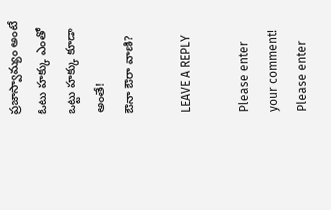ప్రజాస్వామ్యం అంటే
ఓటు హక్కు ఎంతో
ఒట్టు హక్కు కూడా అంతే!
ఔనా ఔరా వాణి?

LEAVE A REPLY

Please enter your comment!
Please enter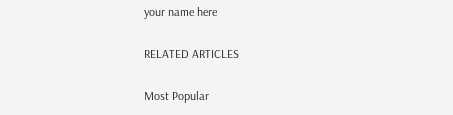your name here

RELATED ARTICLES

Most Popular